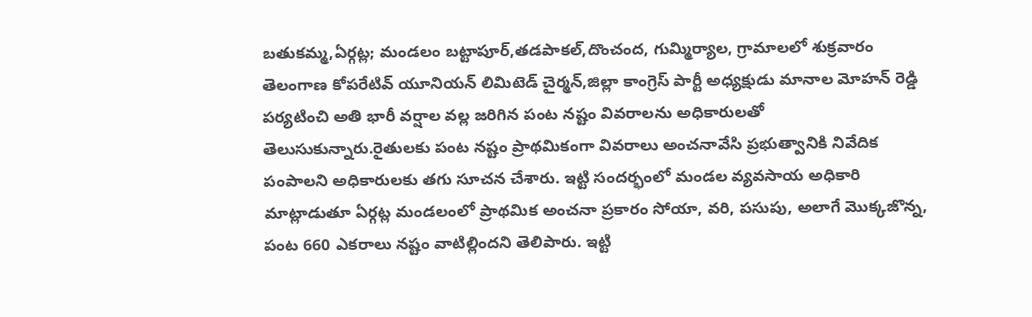బతుకమ్మ,ఏర్గట్ల; మండలం బట్టాపూర్,తడపాకల్,దొంచంద, గుమ్మిర్యాల, గ్రామాలలో శుక్రవారం తెలంగాణ కోపరేటివ్ యూనియన్ లిమిటెడ్ చైర్మన్,జిల్లా కాంగ్రెస్ పార్టీ అధ్యక్షుడు మానాల మోహన్ రెడ్డి పర్యటించి అతి భారీ వర్షాల వల్ల జరిగిన పంట నష్టం వివరాలను అధికారులతో తెలుసుకున్నారు.రైతులకు పంట నష్టం ప్రాథమికంగా వివరాలు అంచనావేసి ప్రభుత్వానికి నివేదిక పంపాలని అధికారులకు తగు సూచన చేశారు. ఇట్టి సందర్భంలో మండల వ్యవసాయ అధికారి మాట్లాడుతూ ఏర్గట్ల మండలంలో ప్రాథమిక అంచనా ప్రకారం సోయా, వరి, పసుపు, అలాగే మొక్కజొన్న, పంట 660 ఎకరాలు నష్టం వాటిల్లిందని తెలిపారు. ఇట్టి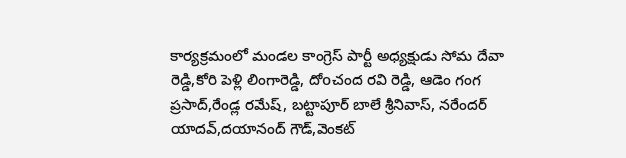కార్యక్రమంలో మండల కాంగ్రెస్ పార్టీ అధ్యక్షుడు సోమ దేవా రెడ్డి,కోరి పెళ్లి లింగారెడ్డి, దోoచంద రవి రెడ్డి, ఆడెం గంగ ప్రసాద్,రేండ్ల రమేష్, బట్టాపూర్ బాలే శ్రీనివాస్, నరేందర్ యాదవ్,దయానంద్ గౌడ్,వెంకట్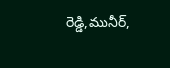రెడ్డి,మునీర్,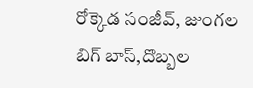రోక్కెడ సంజీవ్, జుంగల బిగ్ బాస్,దొబ్బల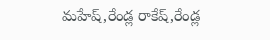మహేష్,రేండ్ల రాకేష్,రేండ్ల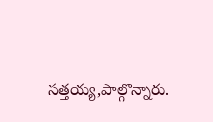సత్తయ్య,పాల్గొన్నారు.